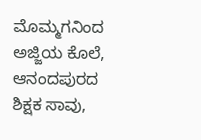ಮೊಮ್ಮಗನಿಂದ ಅಜ್ಜಿಯ ಕೊಲೆ, ಆನಂದಪುರದ ಶಿಕ್ಷಕ ಸಾವು,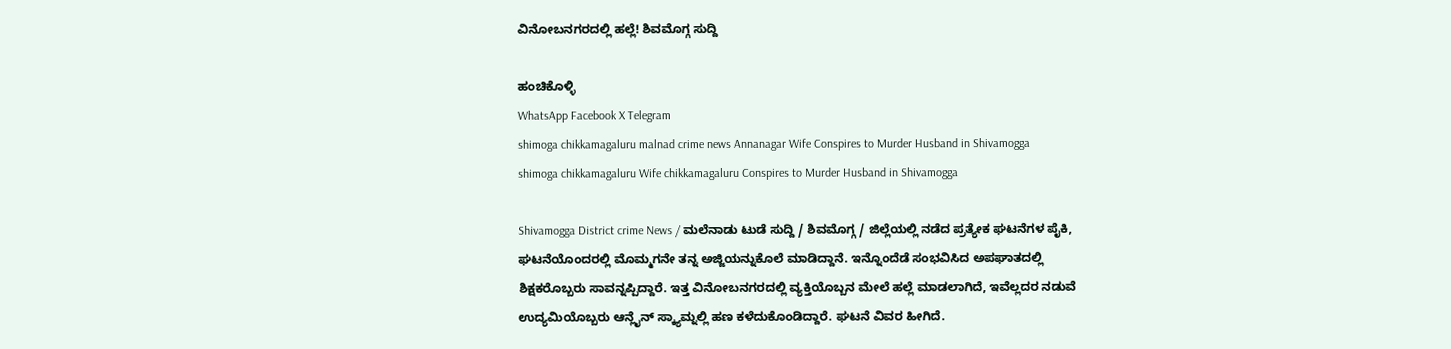ವಿನೋಬನಗರದಲ್ಲಿ ಹಲ್ಲೆ! ಶಿವಮೊಗ್ಗ ಸುದ್ದಿ

ಹಂಚಿಕೊಳ್ಳಿ
WhatsApp Facebook X Telegram
shimoga chikkamagaluru malnad crime news Annanagar Wife Conspires to Murder Husband in Shivamogga
shimoga chikkamagaluru Wife chikkamagaluru Conspires to Murder Husband in Shivamogga

Shivamogga District crime News / ಮಲೆನಾಡು ಟುಡೆ ಸುದ್ದಿ / ಶಿವಮೊಗ್ಗ / ಜಿಲ್ಲೆಯಲ್ಲಿ ನಡೆದ ಪ್ರತ್ಯೇಕ ಘಟನೆಗಳ ಪೈಕಿ, ಘಟನೆಯೊಂದರಲ್ಲಿ ಮೊಮ್ಮಗನೇ ತನ್ನ ಅಜ್ಜಿಯನ್ನುಕೊಲೆ ಮಾಡಿದ್ದಾನೆ. ಇನ್ನೊಂದೆಡೆ ಸಂಭವಿಸಿದ ಅಪಘಾತದಲ್ಲಿ ಶಿಕ್ಷಕರೊಬ್ಬರು ಸಾವನ್ನಪ್ಪಿದ್ದಾರೆ. ಇತ್ತ ವಿನೋಬನಗರದಲ್ಲಿ ವ್ಯಕ್ತಿಯೊಬ್ಬನ ಮೇಲೆ ಹಲ್ಲೆ ಮಾಡಲಾಗಿದೆ, ಇವೆಲ್ಲದರ ನಡುವೆ ಉದ್ಯಮಿಯೊಬ್ಬರು ಆನ್ಲೈನ್ ಸ್ಕ್ಯಾಮ್ನಲ್ಲಿ ಹಣ ಕಳೆದುಕೊಂಡಿದ್ದಾರೆ. ಘಟನೆ ವಿವರ ಹೀಗಿದೆ.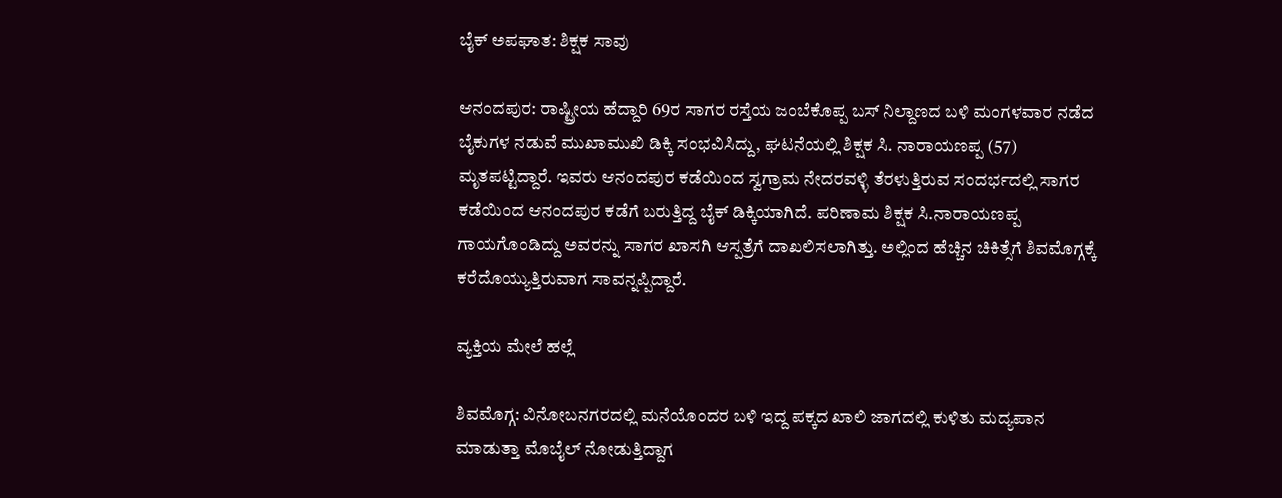ಬೈಕ್‌ ಅಪಘಾತ: ಶಿಕ್ಷಕ ಸಾವು

ಆನಂದಪುರ: ರಾಷ್ಟ್ರೀಯ ಹೆದ್ದಾರಿ 69ರ ಸಾಗರ ರಸ್ತೆಯ ಜಂಬೆಕೊಪ್ಪ ಬಸ್ ನಿಲ್ದಾಣದ ಬಳಿ ಮಂಗಳವಾರ ನಡೆದ ಬೈಕುಗಳ ನಡುವೆ ಮುಖಾಮುಖಿ ಡಿಕ್ಕಿ ಸಂಭವಿಸಿದ್ದು, ಘಟನೆಯಲ್ಲಿ ಶಿಕ್ಷಕ ಸಿ. ನಾರಾಯಣಪ್ಪ (57) ಮೃತಪಟ್ಟಿದ್ದಾರೆ. ಇವರು ಆನಂದಪುರ ಕಡೆಯಿಂದ ಸ್ವಗ್ರಾಮ ನೇದರವಳ್ಳಿ ತೆರಳುತ್ತಿರುವ ಸಂದರ್ಭದಲ್ಲಿ ಸಾಗರ ಕಡೆಯಿಂದ ಆನಂದಪುರ ಕಡೆಗೆ ಬರುತ್ತಿದ್ದ ಬೈಕ್ ಡಿಕ್ಕಿಯಾಗಿದೆ. ಪರಿಣಾಮ ಶಿಕ್ಷಕ ಸಿ.ನಾರಾಯಣಪ್ಪ ಗಾಯಗೊಂಡಿದ್ದು ಅವರನ್ನು ಸಾಗರ ಖಾಸಗಿ ಆಸ್ಪತ್ರೆಗೆ ದಾಖಲಿಸಲಾಗಿತ್ತು. ಅಲ್ಲಿಂದ ಹೆಚ್ಚಿನ ಚಿಕಿತ್ಸೆಗೆ ಶಿವಮೊಗ್ಗಕ್ಕೆ ಕರೆದೊಯ್ಯುತ್ತಿರುವಾಗ ಸಾವನ್ನಪ್ಪಿದ್ದಾರೆ.

ವ್ಯಕ್ತಿಯ ಮೇಲೆ ಹಲ್ಲೆ

ಶಿವಮೊಗ್ಗ: ವಿನೋಬನಗರದಲ್ಲಿ ಮನೆಯೊಂದರ ಬಳಿ ಇದ್ದ ಪಕ್ಕದ ಖಾಲಿ ಜಾಗದಲ್ಲಿ ಕುಳಿತು ಮದ್ಯಪಾನ ಮಾಡುತ್ತಾ ಮೊಬೈಲ್ ನೋಡುತ್ತಿದ್ದಾಗ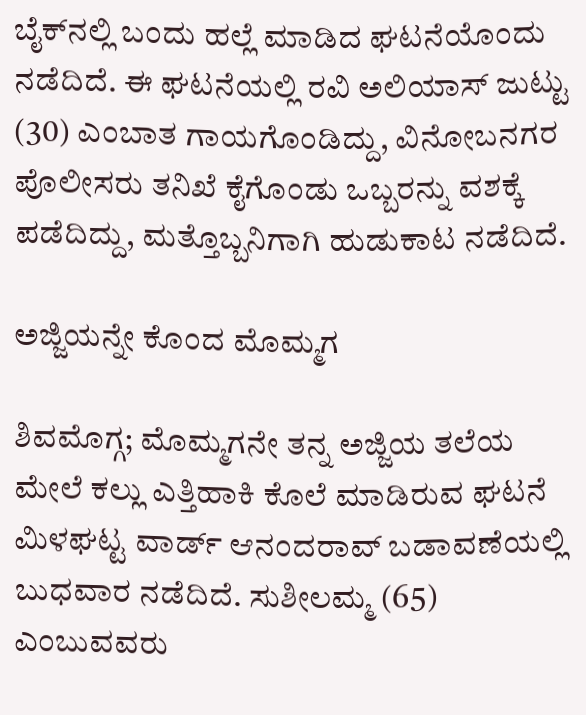ಬೈಕ್‌ನಲ್ಲಿ ಬಂದು ಹಲ್ಲೆ ಮಾಡಿದ ಘಟನೆಯೊಂದು ನಡೆದಿದೆ. ಈ ಘಟನೆಯಲ್ಲಿ ರವಿ ಅಲಿಯಾಸ್ ಜುಟ್ಟು (30) ಎಂಬಾತ ಗಾಯಗೊಂಡಿದ್ದು, ವಿನೋಬನಗರ ಪೊಲೀಸರು ತನಿಖೆ ಕೈಗೊಂಡು ಒಬ್ಬರನ್ನು ವಶಕ್ಕೆ ಪಡೆದಿದ್ದು, ಮತ್ತೊಬ್ಬನಿಗಾಗಿ ಹುಡುಕಾಟ ನಡೆದಿದೆ.

ಅಜ್ಜಿಯನ್ನೇ ಕೊಂದ ಮೊಮ್ಮಗ

ಶಿವಮೊಗ್ಗ; ಮೊಮ್ಮಗನೇ ತನ್ನ ಅಜ್ಜಿಯ ತಲೆಯ ಮೇಲೆ ಕಲ್ಲು ಎತ್ತಿಹಾಕಿ ಕೊಲೆ ಮಾಡಿರುವ ಘಟನೆ ಮಿಳಘಟ್ಟ ವಾರ್ಡ್‌ ಆನಂದರಾವ್ ಬಡಾವಣೆಯಲ್ಲಿ ಬುಧವಾರ ನಡೆದಿದೆ. ಸುಶೀಲಮ್ಮ (65) ಎಂಬುವವರು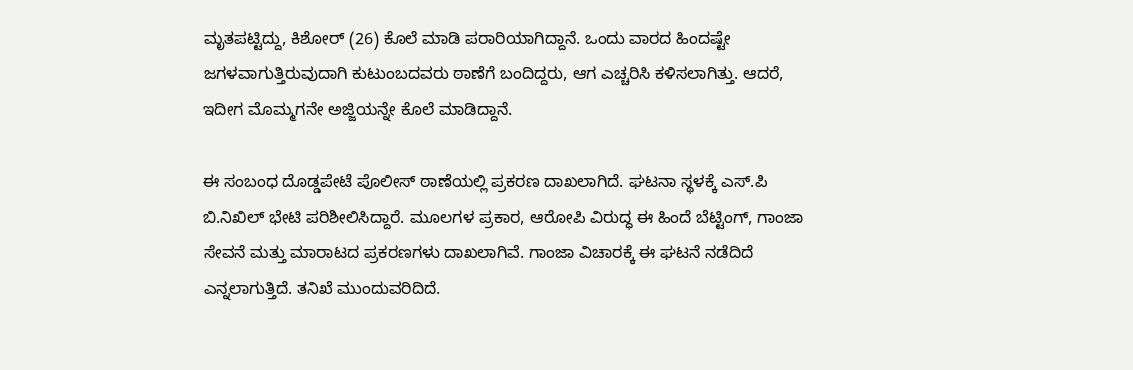ಮೃತಪಟ್ಟಿದ್ದು, ಕಿಶೋರ್ (26) ಕೊಲೆ ಮಾಡಿ ಪರಾರಿಯಾಗಿದ್ದಾನೆ. ಒಂದು ವಾರದ ಹಿಂದಷ್ಟೇ ಜಗಳವಾಗುತ್ತಿರುವುದಾಗಿ ಕುಟುಂಬದವರು ಠಾಣೆಗೆ ಬಂದಿದ್ದರು, ಆಗ ಎಚ್ಚರಿಸಿ ಕಳಿಸಲಾಗಿತ್ತು. ಆದರೆ, ಇದೀಗ ಮೊಮ್ಮಗನೇ ಅಜ್ಜಿಯನ್ನೇ ಕೊಲೆ ಮಾಡಿದ್ದಾನೆ.

ಈ ಸಂಬಂಧ ದೊಡ್ಡಪೇಟೆ ಪೊಲೀಸ್ ಠಾಣೆಯಲ್ಲಿ ಪ್ರಕರಣ ದಾಖಲಾಗಿದೆ. ಘಟನಾ ಸ್ಥಳಕ್ಕೆ ಎಸ್‌.ಪಿ ಬಿ.ನಿಖಿಲ್ ಭೇಟಿ ಪರಿಶೀಲಿಸಿದ್ದಾರೆ. ಮೂಲಗಳ ಪ್ರಕಾರ, ಆರೋಪಿ ವಿರುದ್ಧ ಈ ಹಿಂದೆ ಬೆಟ್ಟಿಂಗ್, ಗಾಂಜಾ ಸೇವನೆ ಮತ್ತು ಮಾರಾಟದ ಪ್ರಕರಣಗಳು ದಾಖಲಾಗಿವೆ. ಗಾಂಜಾ ವಿಚಾರಕ್ಕೆ ಈ ಘಟನೆ ನಡೆದಿದೆ ಎನ್ನಲಾಗುತ್ತಿದೆ. ತನಿಖೆ ಮುಂದುವರಿದಿದೆ.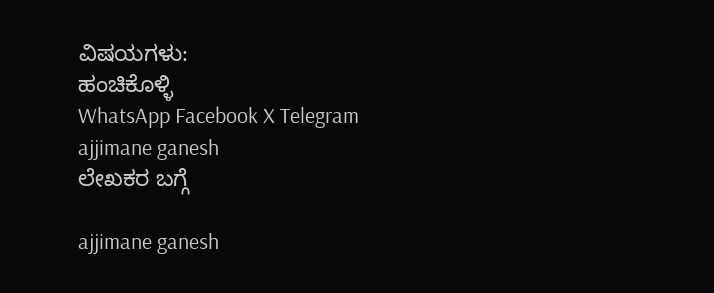ವಿಷಯಗಳು:
ಹಂಚಿಕೊಳ್ಳಿ
WhatsApp Facebook X Telegram
ajjimane ganesh
ಲೇಖಕರ ಬಗ್ಗೆ

ajjimane ganesh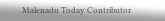Malenadu Today Contributor